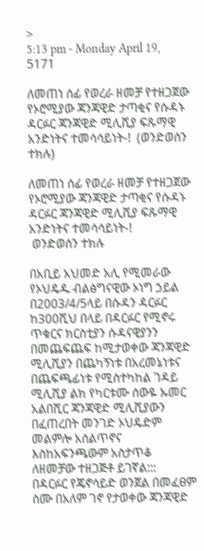>
5:13 pm - Monday April 19, 5171

ለመጠነ ሰፊ የወረራ ዘመቻ የተዘጋጀው የኦሮሚያው ጃንጃዊድ ታጣቂና የሱዳኑ ዳርፉር ጃንጃዊድ ሚሊሺያ ፍጹማዊ አንድነትና ተመሳሳይነት-!  (ወንድወሰን ተክሉ)

ለመጠነ ሰፊ የወረራ ዘመቻ የተዘጋጀው የኦሮሚያው ጃንጃዊድ ታጣቂና የሱዳኑ ዳርፉር ጃንጃዊድ ሚሊሺያ ፍጹማዊ አንድነትና ተመሳሳይነት-!
 ወንድወሰን ተክሉ

በአቢይ አህመድ አሊ የሚመራው የኦህዴዱ ብልፅግናዊው ኦነግ ኃይል በ2003/4/5ላይ በሱዳን ዳርፉር ከ300ሺህ በላይ በዳርፉር የሚኖሩ ጥቁርና ክርስቲያን ሱዳናዊያንን በመጨፍጨፍ ከሚታወቀው ጃንጃዊድ ሚሊሺያን በጨካኝነቱ በአረመኔነቱና በጨፍጫፊነቱ የሚስተካከል ገዳይ ሚሊሺያ ልክ የካርቱሙ ሰውዬ ኡመር አልበሺር ጃንጃዊድ ሚሊሺያውን በፈጠረበት መንገድ ኦህዴድም መልምሎ አሰልጥኖና እስከአፍንጫውም አስታጥቆ  ለዘመቻው ተዘጋጅቶ ይገኛል:::
በዳርፉር የጄኖሳይድ ወንጀል በመፈፀም ስሙ በአለም ገኖ የታወቀው ጃንጃዊድ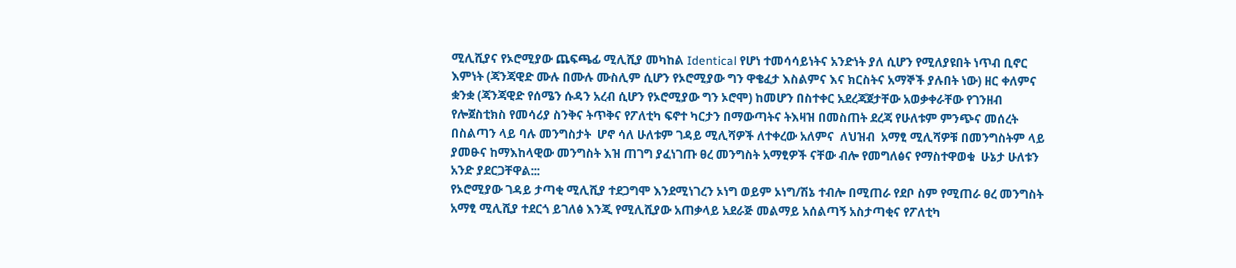ሚሊሺያና የኦሮሚያው ጨፍጫፊ ሚሊሺያ መካከል Identical የሆነ ተመሳሳይነትና አንድነት ያለ ሲሆን የሚለያዩበት ነጥብ ቢኖር እምነት (ጃንጃዊድ ሙሉ በሙሉ ሙስሊም ሲሆን የኦሮሚያው ግን ዋቄፈታ እስልምና እና ክርስትና አማኞች ያሉበት ነው) ዘር ቀለምና ቋንቋ (ጃንጃዊድ የሰሜን ሱዳን አረብ ሲሆን የኦሮሚያው ግን ኦሮሞ) ከመሆን በስተቀር አደረጃጀታቸው አወቃቀራቸው የገንዘብ የሎጀስቲክስ የመሳሪያ ስንቅና ትጥቅና የፖለቲካ ፍኖተ ካርታን በማውጣትና ትእዛዝ በመስጠት ደረጃ የሁለቱም ምንጭና መሰረት በስልጣን ላይ ባሉ መንግስታት  ሆኖ ሳለ ሁለቱም ገዳይ ሚሊሻዎች ለተቀረው አለምና  ለህዝብ  አማፂ ሚሊሻዎቹ በመንግስትም ላይ ያመፁና ከማእከላዊው መንግስት እዝ ጠገግ ያፈነገጡ ፀረ መንግስት አማፂዎች ናቸው ብሎ የመግለፅና የማስተዋወቁ  ሁኔታ ሁለቱን አንድ ያደርጋቸዋል:::
የኦሮሚያው ገዳይ ታጣቂ ሚሊሺያ ተደጋግሞ እንደሚነገረን ኦነግ ወይም ኦነግ/ሽኔ ተብሎ በሚጠራ የደቦ ስም የሚጠራ ፀረ መንግስት አማፂ ሚሊሺያ ተደርጎ ይገለፅ እንጂ የሚሊሺያው አጠቃላይ አደራጅ መልማይ አሰልጣኝ አስታጣቂና የፖለቲካ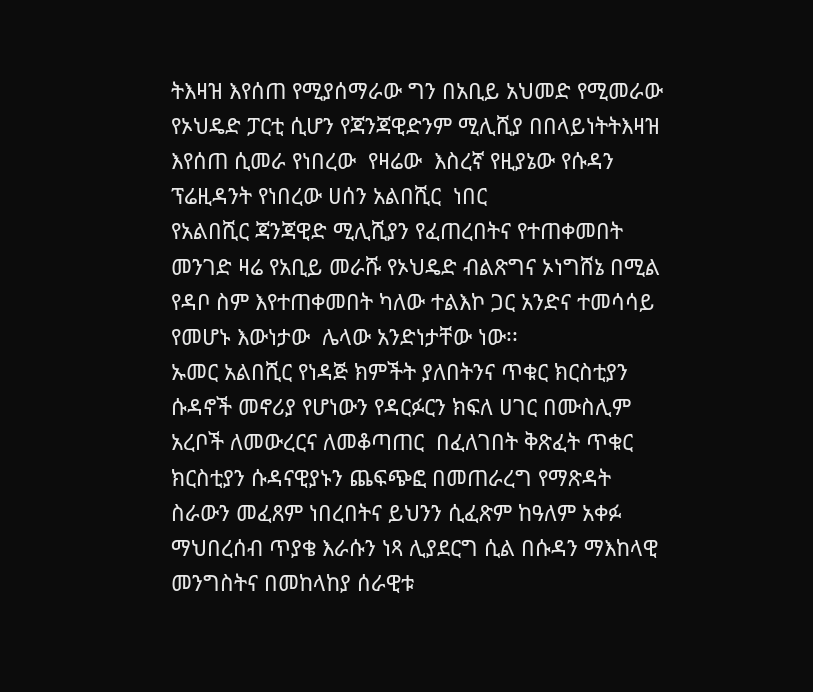ትእዛዝ እየሰጠ የሚያሰማራው ግን በአቢይ አህመድ የሚመራው  የኦህዴድ ፓርቲ ሲሆን የጃንጃዊድንም ሚሊሺያ በበላይነትትእዛዝ እየሰጠ ሲመራ የነበረው  የዛሬው  እስረኛ የዚያኔው የሱዳን ፕሬዚዳንት የነበረው ሀሰን አልበሺር  ነበር
የአልበሺር ጃንጃዊድ ሚሊሺያን የፈጠረበትና የተጠቀመበት መንገድ ዛሬ የአቢይ መራሹ የኦህዴድ ብልጽግና ኦነግሸኔ በሚል የዳቦ ስም እየተጠቀመበት ካለው ተልእኮ ጋር አንድና ተመሳሳይ የመሆኑ እውነታው  ሌላው አንድነታቸው ነው፡፡
ኡመር አልበሺር የነዳጅ ክምችት ያለበትንና ጥቁር ክርስቲያን ሱዳኖች መኖሪያ የሆነውን የዳርፉርን ክፍለ ሀገር በሙስሊም አረቦች ለመውረርና ለመቆጣጠር  በፈለገበት ቅጽፈት ጥቁር ክርስቲያን ሱዳናዊያኑን ጨፍጭፎ በመጠራረግ የማጽዳት ስራውን መፈጸም ነበረበትና ይህንን ሲፈጽም ከዓለም አቀፉ ማህበረሰብ ጥያቄ እራሱን ነጻ ሊያደርግ ሲል በሱዳን ማእከላዊ መንግስትና በመከላከያ ሰራዊቱ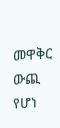መዋቅር ውጪ የሆነ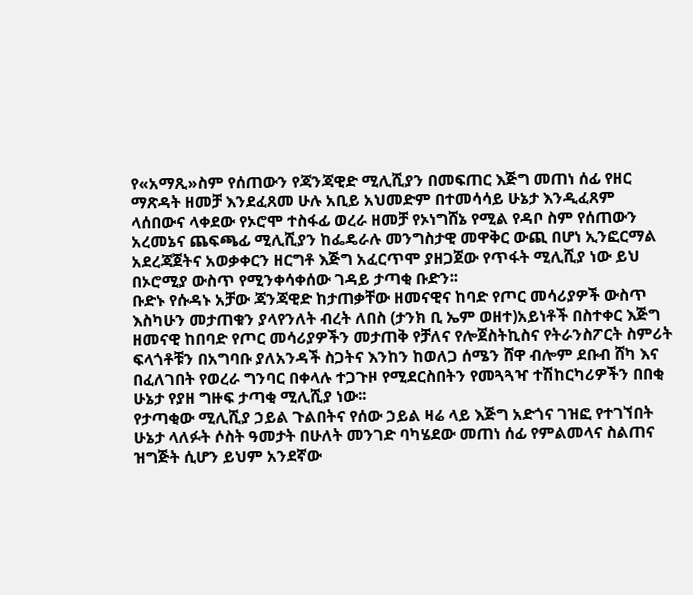የ«አማጺ»ስም የሰጠውን የጃንጃዊድ ሚሊሺያን በመፍጠር እጅግ መጠነ ሰፊ የዘር ማጽዳት ዘመቻ እንደፈጸመ ሁሉ አቢይ አህመድም በተመሳሳይ ሁኔታ እንዲፈጸም ላሰበውና ላቀደው የኦሮሞ ተስፋፊ ወረራ ዘመቻ የኦነግሸኔ የሚል የዳቦ ስም የሰጠውን አረመኔና ጨፍጫፊ ሚሊሺያን ከፌዴራሉ መንግስታዊ መዋቅር ውጪ በሆነ ኢንፎርማል አደረጃጀትና አወቃቀርን ዘርግቶ እጅግ አፈርጥሞ ያዘጋጀው የጥፋት ሚሊሺያ ነው ይህ በኦሮሚያ ውስጥ የሚንቀሳቀሰው ገዳይ ታጣቂ ቡድን፡፡
ቡድኑ የሱዳኑ አቻው ጃንጃዊድ ከታጠቃቸው ዘመናዊና ከባድ የጦር መሳሪያዎች ውስጥ እስካሁን መታጠቁን ያላየንለት ብረት ለበስ (ታንክ ቢ ኤም ወዘተ)አይነቶች በስተቀር እጅግ ዘመናዊ ከበባድ የጦር መሳሪያዎችን መታጠቅ የቻለና የሎጀስትኪስና የትራንስፖርት ስምሪት ፍላጎቶቹን በአግባቡ ያለአንዳች ስጋትና እንከን ከወለጋ ሰሜን ሸዋ ብሎም ደቡብ ሸካ እና በፈለገበት የወረራ ግንባር በቀላሉ ተጋጉዞ የሚደርስበትን የመጓጓዣ ተሽከርካሪዎችን በበቂ ሁኔታ የያዘ ግዙፍ ታጣቂ ሚሊሺያ ነው፡፡
የታጣቂው ሚሊሺያ ኃይል ጉልበትና የሰው ኃይል ዛሬ ላይ እጅግ አድጎና ገዝፎ የተገኘበት ሁኔታ ላለፉት ሶስት ዓመታት በሁለት መንገድ ባካሄደው መጠነ ሰፊ የምልመላና ስልጠና ዝግጅት ሲሆን ይህም አንደኛው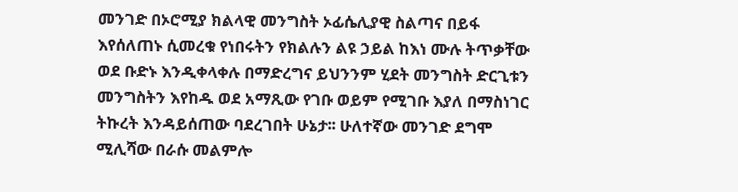መንገድ በኦሮሚያ ክልላዊ መንግስት ኦፊሴሊያዊ ስልጣና በይፋ እየሰለጠኑ ሲመረቁ የነበሩትን የክልሉን ልዩ ኃይል ከእነ ሙሉ ትጥቃቸው ወደ ቡድኑ እንዲቀላቀሉ በማድረግና ይህንንም ሂደት መንግስት ድርጊቱን መንግስትን እየከዱ ወደ አማጺው የገቡ ወይም የሚገቡ እያለ በማስነገር ትኩረት እንዳይሰጠው ባደረገበት ሁኔታ፡፡ ሁለተኛው መንገድ ደግሞ ሚሊሻው በራሱ መልምሎ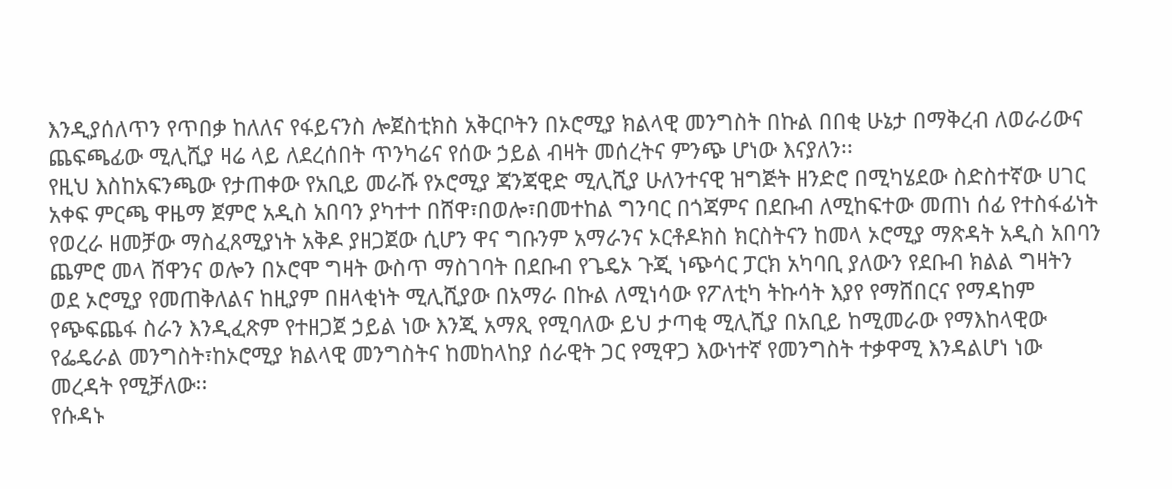እንዲያሰለጥን የጥበቃ ከለለና የፋይናንስ ሎጀስቲክስ አቅርቦትን በኦሮሚያ ክልላዊ መንግስት በኩል በበቂ ሁኔታ በማቅረብ ለወራሪውና ጨፍጫፊው ሚሊሺያ ዛሬ ላይ ለደረሰበት ጥንካሬና የሰው ኃይል ብዛት መሰረትና ምንጭ ሆነው እናያለን፡፡
የዚህ እስከአፍንጫው የታጠቀው የአቢይ መራሹ የኦሮሚያ ጃንጃዊድ ሚሊሺያ ሁለንተናዊ ዝግጅት ዘንድሮ በሚካሄደው ስድስተኛው ሀገር አቀፍ ምርጫ ዋዜማ ጀምሮ አዲስ አበባን ያካተተ በሸዋ፣በወሎ፣በመተከል ግንባር በጎጃምና በደቡብ ለሚከፍተው መጠነ ሰፊ የተስፋፊነት የወረራ ዘመቻው ማስፈጸሚያነት አቅዶ ያዘጋጀው ሲሆን ዋና ግቡንም አማራንና ኦርቶዶክስ ክርስትናን ከመላ ኦሮሚያ ማጽዳት አዲስ አበባን ጨምሮ መላ ሸዋንና ወሎን በኦሮሞ ግዛት ውስጥ ማስገባት በደቡብ የጌዴኦ ጉጂ ነጭሳር ፓርክ አካባቢ ያለውን የደቡብ ክልል ግዛትን ወደ ኦሮሚያ የመጠቅለልና ከዚያም በዘላቂነት ሚሊሺያው በአማራ በኩል ለሚነሳው የፖለቲካ ትኩሳት እያየ የማሸበርና የማዳከም የጭፍጨፋ ስራን እንዲፈጽም የተዘጋጀ ኃይል ነው እንጂ አማጺ የሚባለው ይህ ታጣቂ ሚሊሺያ በአቢይ ከሚመራው የማእከላዊው የፌዴራል መንግስት፣ከኦሮሚያ ክልላዊ መንግስትና ከመከላከያ ሰራዊት ጋር የሚዋጋ እውነተኛ የመንግስት ተቃዋሚ እንዳልሆነ ነው መረዳት የሚቻለው፡፡
የሱዳኑ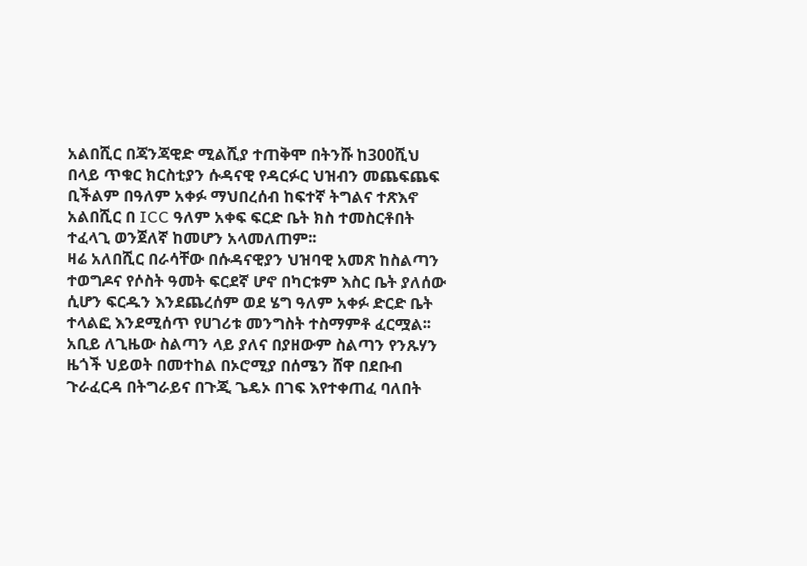አልበሺር በጃንጃዊድ ሚልሺያ ተጠቅሞ በትንሹ ከ300ሺህ በላይ ጥቁር ክርስቲያን ሱዳናዊ የዳርፉር ህዝብን መጨፍጨፍ ቢችልም በዓለም አቀፉ ማህበረሰብ ከፍተኛ ትግልና ተጽእኖ አልበሺር በ ICC ዓለም አቀፍ ፍርድ ቤት ክስ ተመስርቶበት ተፈላጊ ወንጀለኛ ከመሆን አላመለጠም፡፡
ዛሬ አለበሺር በራሳቸው በሱዳናዊያን ህዝባዊ አመጽ ከስልጣን ተወግዶና የሶስት ዓመት ፍርደኛ ሆኖ በካርቱም እስር ቤት ያለሰው ሲሆን ፍርዱን እንደጨረሰም ወደ ሄግ ዓለም አቀፉ ድርድ ቤት ተላልፎ እንደሚሰጥ የሀገሪቱ መንግስት ተስማምቶ ፈርሟል፡፡
አቢይ ለጊዜው ስልጣን ላይ ያለና በያዘውም ስልጣን የንጹሃን ዜጎች ህይወት በመተከል በኦሮሚያ በሰሜን ሸዋ በደቡብ ጉራፈርዳ በትግራይና በጉጂ ጌዴኦ በገፍ እየተቀጠፈ ባለበት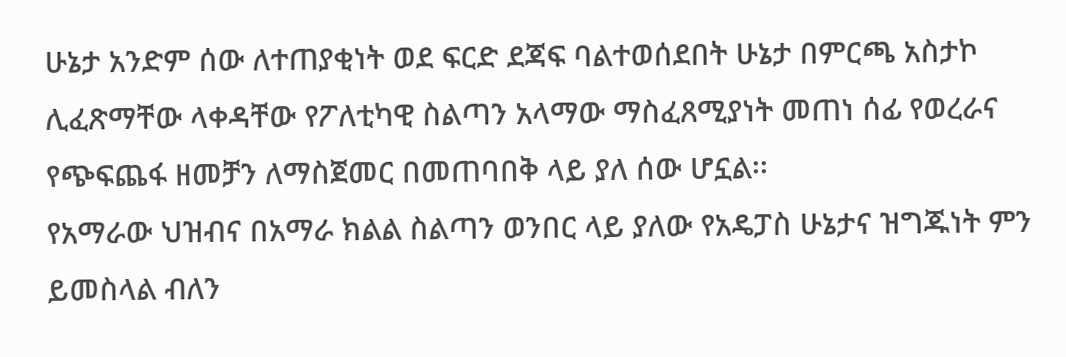ሁኔታ አንድም ሰው ለተጠያቂነት ወደ ፍርድ ደጃፍ ባልተወሰደበት ሁኔታ በምርጫ አስታኮ ሊፈጽማቸው ላቀዳቸው የፖለቲካዊ ስልጣን አላማው ማስፈጸሚያነት መጠነ ሰፊ የወረራና የጭፍጨፋ ዘመቻን ለማስጀመር በመጠባበቅ ላይ ያለ ሰው ሆኗል፡፡
የአማራው ህዝብና በአማራ ክልል ስልጣን ወንበር ላይ ያለው የአዴፓስ ሁኔታና ዝግጁነት ምን ይመስላል ብለን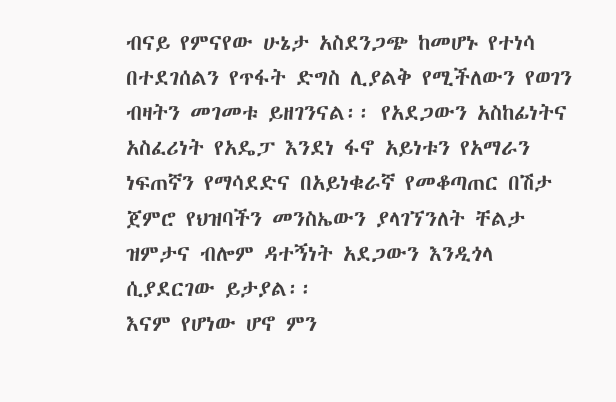ብናይ የምናየው ሁኔታ አስደንጋጭ ከመሆኑ የተነሳ በተደገሰልን የጥፋት ድግስ ሊያልቅ የሚችለውን የወገን ብዛትን መገመቱ ይዘገንናል፡፡ የአደጋውን አስከፊነትና አስፈሪነት የአዴፓ እንደነ ፋኖ አይነቱን የአማራን ነፍጠኛን የማሳደድና በአይነቁራኛ የመቆጣጠር በሽታ ጀምሮ የህዝባችን መንስኤውን ያላገኘንለት ቸልታ ዝምታና ብሎም ዳተኝነት አደጋውን እንዲጎላ  ሲያደርገው ይታያል፡፡
እናም የሆነው ሆኖ ምን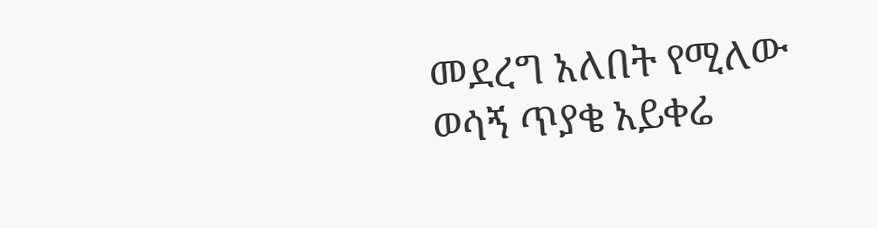መደረግ አለበት የሚለው ወሳኝ ጥያቄ አይቀሬ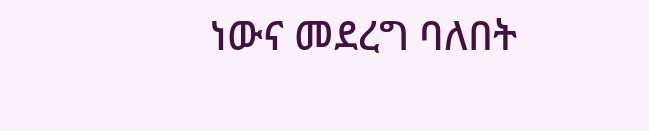ነውና መደረግ ባለበት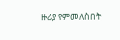ዙሪያ የምመለስበት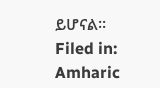ይሆናል፡፡
Filed in: Amharic